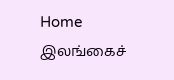Home இலங்கைச்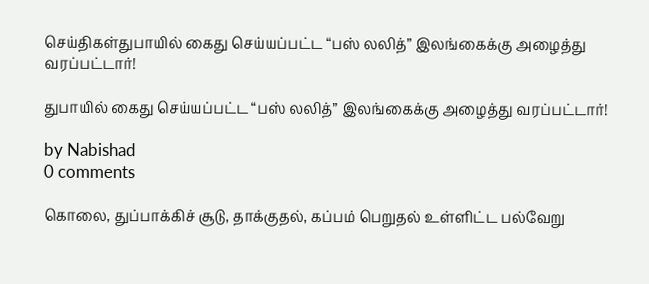செய்திகள்துபாயில் கைது செய்யப்பட்ட “பஸ் லலித்” இலங்கைக்கு அழைத்து வரப்பட்டார்!

துபாயில் கைது செய்யப்பட்ட “பஸ் லலித்” இலங்கைக்கு அழைத்து வரப்பட்டார்!

by Nabishad
0 comments

கொலை, துப்பாக்கிச் சூடு, தாக்குதல், கப்பம் பெறுதல் உள்ளிட்ட பல்வேறு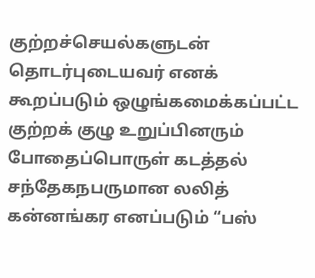குற்றச்செயல்களுடன் தொடர்புடையவர் எனக் கூறப்படும் ஒழுங்கமைக்கப்பட்ட குற்றக் குழு உறுப்பினரும் போதைப்பொருள் கடத்தல் சந்தேகநபருமான லலித் கன்னங்கர எனப்படும் “பஸ்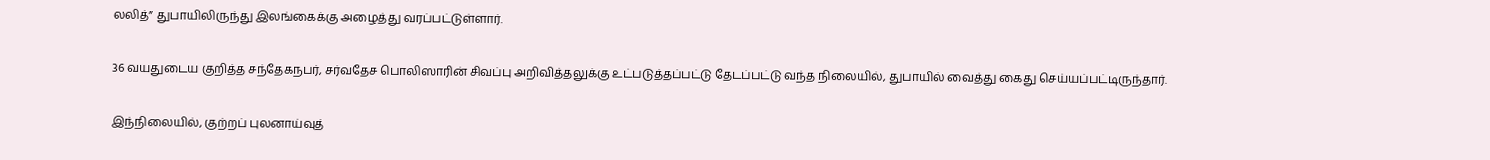லலித்” துபாயிலிருந்து இலங்கைக்கு அழைத்து வரப்பட்டுள்ளார்.

36 வயதுடைய குறித்த சந்தேகநபர், சர்வதேச பொலிஸாரின் சிவப்பு அறிவித்தலுக்கு உட்படுத்தப்பட்டு தேடப்பட்டு வந்த நிலையில், துபாயில் வைத்து கைது செய்யப்பட்டிருந்தார்.

இந்நிலையில், குற்றப் புலனாய்வுத்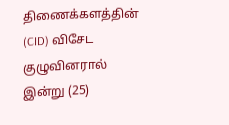திணைக்களத்தின் (CID) விசேட குழுவினரால் இன்று (25)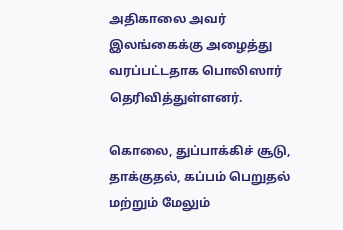அதிகாலை அவர் இலங்கைக்கு அழைத்து வரப்பட்டதாக பொலிஸார் தெரிவித்துள்ளனர்.

கொலை, துப்பாக்கிச் சூடு, தாக்குதல், கப்பம் பெறுதல் மற்றும் மேலும்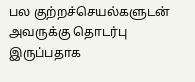பல குற்றச்செயல்களுடன் அவருக்கு தொடர்பு இருப்பதாக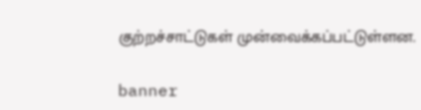குற்றச்சாட்டுகள் முன்வைக்கப்பட்டுள்ளன.

banner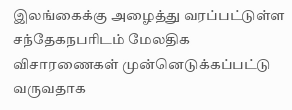இலங்கைக்கு அழைத்து வரப்பட்டுள்ள சந்தேகநபரிடம் மேலதிக விசாரணைகள் முன்னெடுக்கப்பட்டு வருவதாக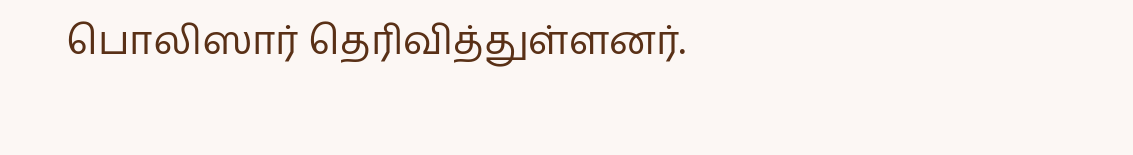பொலிஸார் தெரிவித்துள்ளனர்.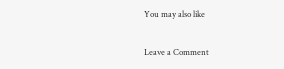You may also like

Leave a Comment